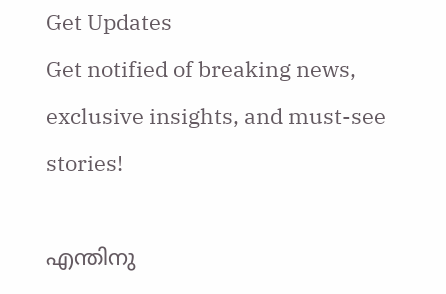Get Updates
Get notified of breaking news, exclusive insights, and must-see stories!

എന്തിനു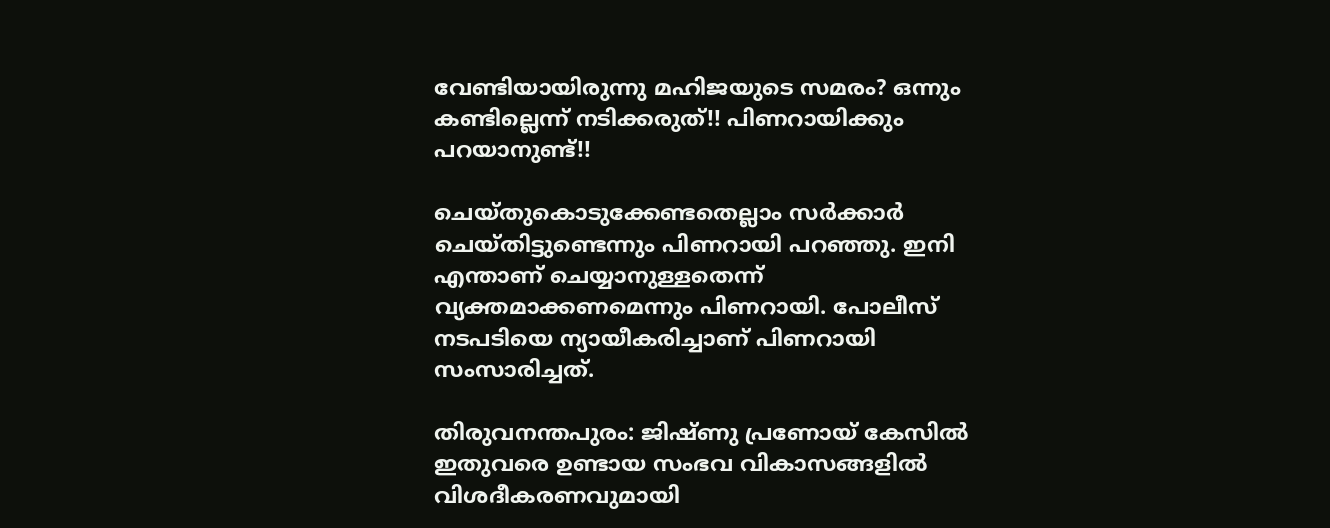വേണ്ടിയായിരുന്നു മഹിജയുടെ സമരം? ഒന്നും കണ്ടില്ലെന്ന് നടിക്കരുത്!! പിണറായിക്കും പറയാനുണ്ട്!!

ചെയ്തുകൊടുക്കേണ്ടതെല്ലാം സര്‍ക്കാര്‍ ചെയ്തിട്ടുണ്ടെന്നും പിണറായി പറഞ്ഞു. ഇനി എന്താണ് ചെയ്യാനുള്ളതെന്ന് വ്യക്തമാക്കണമെന്നും പിണറായി. പോലീസ് നടപടിയെ ന്യായീകരിച്ചാണ് പിണറായി സംസാരിച്ചത്.

തിരുവനന്തപുരം: ജിഷ്ണു പ്രണോയ് കേസില്‍ ഇതുവരെ ഉണ്ടായ സംഭവ വികാസങ്ങളില്‍ വിശദീകരണവുമായി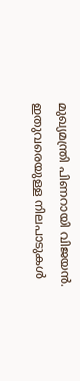മുഖ്യമന്ത്രി പിണറായി വിജയന്‍. ഇതുവരെയുള്ള നിലപാടുകള്‍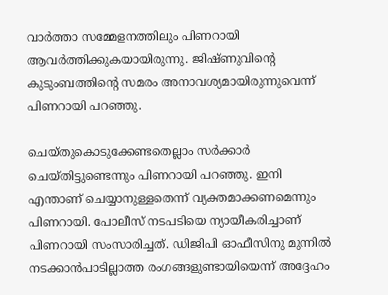വാര്‍ത്താ സമ്മേളനത്തിലും പിണറായി ആവര്‍ത്തിക്കുകയായിരുന്നു. ജിഷ്ണുവിന്റെ കുടുംബത്തിന്റെ സമരം അനാവശ്യമായിരുന്നുവെന്ന് പിണറായി പറഞ്ഞു.

ചെയ്തുകൊടുക്കേണ്ടതെല്ലാം സര്‍ക്കാര്‍ ചെയ്തിട്ടുണ്ടെന്നും പിണറായി പറഞ്ഞു. ഇനി എന്താണ് ചെയ്യാനുള്ളതെന്ന് വ്യക്തമാക്കണമെന്നും പിണറായി. പോലീസ് നടപടിയെ ന്യായീകരിച്ചാണ് പിണറായി സംസാരിച്ചത്. ഡിജിപി ഓഫീസിനു മുന്നില്‍ നടക്കാന്‍പാടില്ലാത്ത രംഗങ്ങളുണ്ടായിയെന്ന് അദ്ദേഹം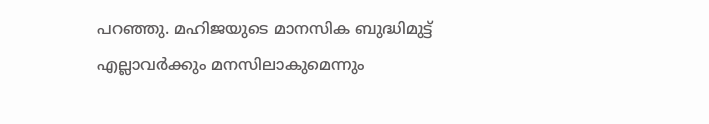പറഞ്ഞു. മഹിജയുടെ മാനസിക ബുദ്ധിമുട്ട് എല്ലാവര്‍ക്കും മനസിലാകുമെന്നും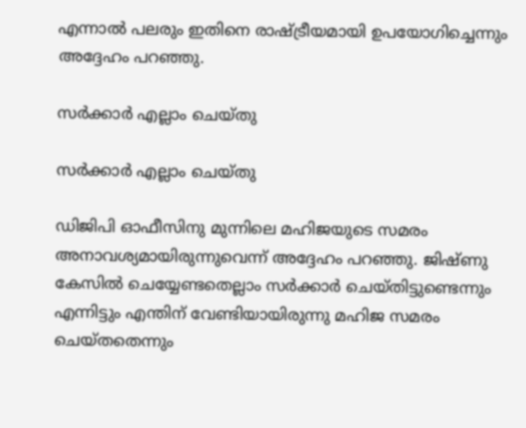എന്നാല്‍ പലരും ഇതിനെ രാഷ്ട്രീയമായി ഉപയോഗിച്ചെന്നും അദ്ദേഹം പറഞ്ഞു.

സര്‍ക്കാര്‍ എല്ലാം ചെയ്തു

സര്‍ക്കാര്‍ എല്ലാം ചെയ്തു

ഡിജിപി ഓഫീസിനു മുന്നിലെ മഹിജയുടെ സമരം അനാവശ്യമായിരുന്നുവെന്ന് അദ്ദേഹം പറഞ്ഞു. ജിഷ്ണു കേസില്‍ ചെയ്യേണ്ടതെല്ലാം സര്‍ക്കാര്‍ ചെയ്തിട്ടുണ്ടെന്നും എന്നിട്ടും എന്തിന് വേണ്ടിയായിരുന്നു മഹിജ സമരം ചെയ്തതെന്നും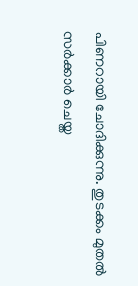പിണറായി ചോദിക്കുന്നു. തുടക്കം മുതല്‍ സര്‍ക്കാര്‍ ചെയ്ത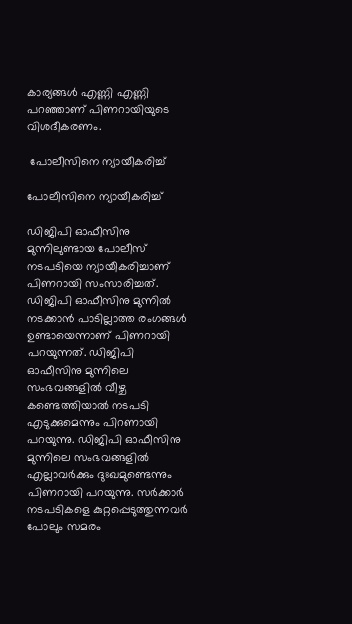കാര്യങ്ങള്‍ എണ്ണി എണ്ണി പറഞ്ഞാണ് പിണറായിയുടെ വിശദീകരണം.

 പോലീസിനെ ന്യായീകരിച്ച്

പോലീസിനെ ന്യായീകരിച്ച്

ഡിജിപി ഓഫീസിനു മുന്നിലുണ്ടായ പോലീസ് നടപടിയെ ന്യായീകരിച്ചാണ് പിണറായി സംസാരിച്ചത്. ഡിജിപി ഓഫീസിനു മുന്നില്‍ നടക്കാന്‍ പാടില്ലാത്ത രംഗങ്ങള്‍ ഉണ്ടായെന്നാണ് പിണറായി പറയുന്നത്. ഡിജിപി ഓഫീസിനു മുന്നിലെ സംഭവങ്ങളില്‍ വീഴ്ച കണ്ടെത്തിയാല്‍ നടപടി എടുക്കുമെന്നും പിറണായി പറയുന്നു. ഡിജിപി ഓഫീസിനു മുന്നിലെ സംഭവങ്ങളില്‍ എല്ലാവര്‍ക്കും ദുഃഖമുണ്ടെന്നും പിണറായി പറയുന്നു. സര്‍ക്കാര്‍ നടപടികളെ കുറ്റപ്പെടുത്തുന്നവര്‍ പോലും സമരം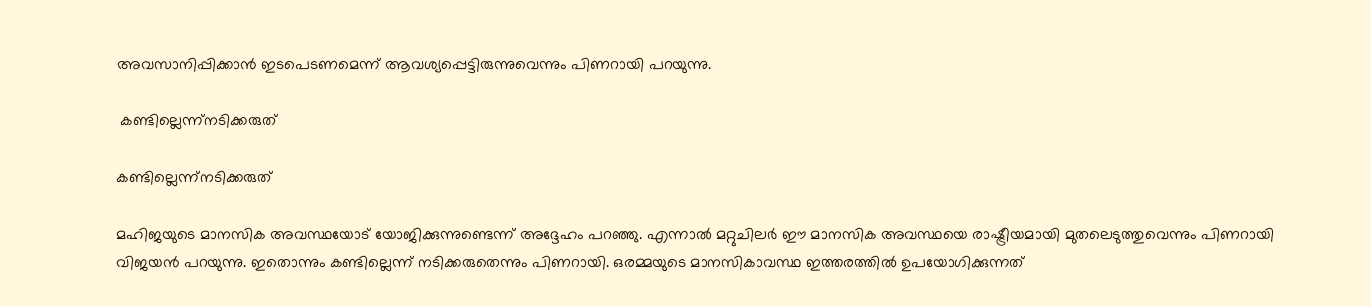അവസാനിപ്പിക്കാന്‍ ഇടപെടണമെന്ന് ആവശ്യപ്പെട്ടിരുന്നുവെന്നും പിണറായി പറയുന്നു.

 കണ്ടില്ലെന്ന്നടിക്കരുത്

കണ്ടില്ലെന്ന്നടിക്കരുത്

മഹിജയുടെ മാനസിക അവസ്ഥയോട് യോജിക്കുന്നുണ്ടെന്ന് അദ്ദേഹം പറഞ്ഞു. എന്നാല്‍ മറ്റുചിലര്‍ ഈ മാനസിക അവസ്ഥയെ രാഷ്ട്രീയമായി മുതലെടുത്തുവെന്നും പിണറായി വിജയന്‍ പറയുന്നു. ഇതൊന്നും കണ്ടില്ലെന്ന് നടിക്കരുതെന്നും പിണറായി. ഒരമ്മയുടെ മാനസികാവസ്ഥ ഇത്തരത്തില്‍ ഉപയോഗിക്കുന്നത്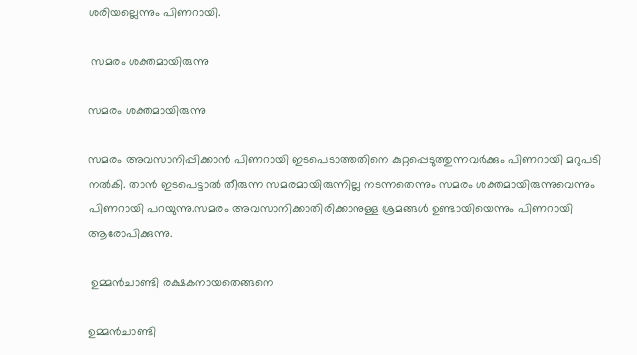ശരിയല്ലെന്നും പിണറായി.

 സമരം ശക്തമായിരുന്നു

സമരം ശക്തമായിരുന്നു

സമരം അവസാനിപ്പിക്കാന്‍ പിണറായി ഇടപെടാത്തതിനെ കുറ്റപ്പെടുത്തുന്നവര്‍ക്കും പിണറായി മറുപടി നല്‍കി. താന്‍ ഇടപെട്ടാല്‍ തീരുന്ന സമരമായിരുന്നില്ല നടന്നതെന്നും സമരം ശക്തമായിരുന്നുവെന്നും പിണറായി പറയുന്നു.സമരം അവസാനിക്കാതിരിക്കാനുള്ള ശ്രമങ്ങള്‍ ഉണ്ടായിയെന്നും പിണറായി ആരോപിക്കുന്നു.

 ഉമ്മന്‍ചാണ്ടി രക്ഷകനായതെങ്ങനെ

ഉമ്മന്‍ചാണ്ടി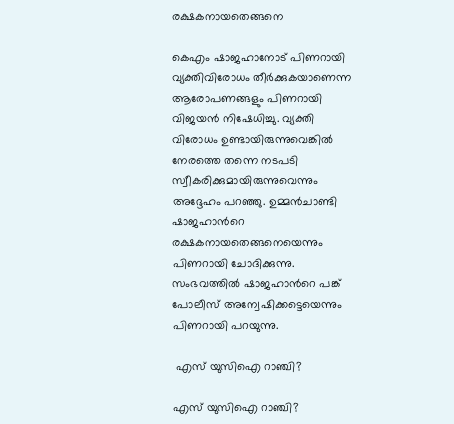രക്ഷകനായതെങ്ങനെ

കെഎം ഷാജഹാനോട് പിണറായി വ്യക്തിവിരോധം തീര്‍ക്കുകയാണെന്ന ആരോപണങ്ങളും പിണറായി വിജയന്‍ നിഷേധിച്ചു. വ്യക്തി വിരോധം ഉണ്ടായിരുന്നുവെങ്കില്‍ നേരത്തെ തന്നെ നടപടി സ്വീകരിക്കുമായിരുന്നുവെന്നും അദ്ദേഹം പറഞ്ഞു. ഉമ്മന്‍ചാണ്ടി ഷാജഹാന്‍റെ രക്ഷകനായതെങ്ങനെയെന്നും പിണറായി ചോദിക്കുന്നു. സംഭവത്തില്‍ ഷാജഹാന്‍റെ പങ്ക് പോലീസ് അന്വേഷിക്കട്ടെയെന്നും പിണറായി പറയുന്നു.

 എസ് യുസിഐ റാഞ്ചി?

എസ് യുസിഐ റാഞ്ചി?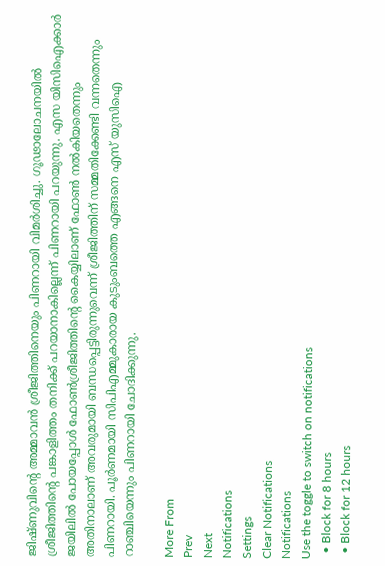ജിഷ്ണുവിന്‍റെ അമ്മാവന്‍ ശ്രീജിത്തിനെയും പിണറായി വിമര്‍ശിച്ചു. ഗൂഢാലോചനയില്‍ ശ്രീജിത്തിന്റെ പങ്കാളിത്തം തനിക്ക് പറയാനാകില്ലെന്ന് പിണറായി പറയുന്നു. എസ യിസിഐക്കാര്‍ ജയിലില്‍ പോയപ്പോള്‍ ഫോണ്‍ശ്രീജിത്തിന്റെ കൈയ്യിലാണ് ഫോണ്‍ നല്‍കിയതെന്നും അതിനാലാണ് അവരുമായി ബന്ധപ്പെട്ടിരുന്നുവെന്ന് ശ്രീജിത്തിന് സമ്മതിക്കേണ്ടി വന്നതെന്നും പിണറായി. പൂര്‍ണമായി സിപിഎമ്മുകാരായ കുടുംബത്തെ എങ്ങനെ എസ് യുസിഐ റാഞ്ചിയെന്നും പിണറായി ചോദിക്കുന്നു.

More From
Prev
Next
Notifications
Settings
Clear Notifications
Notifications
Use the toggle to switch on notifications
  • Block for 8 hours
  • Block for 12 hours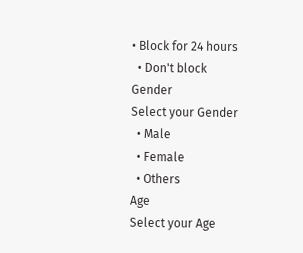• Block for 24 hours
  • Don't block
Gender
Select your Gender
  • Male
  • Female
  • Others
Age
Select your Age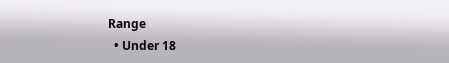Range
  • Under 18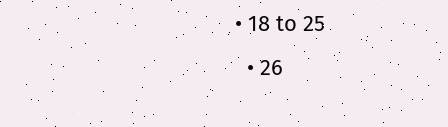• 18 to 25
  • 26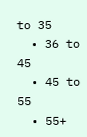to 35
  • 36 to 45
  • 45 to 55
  • 55+